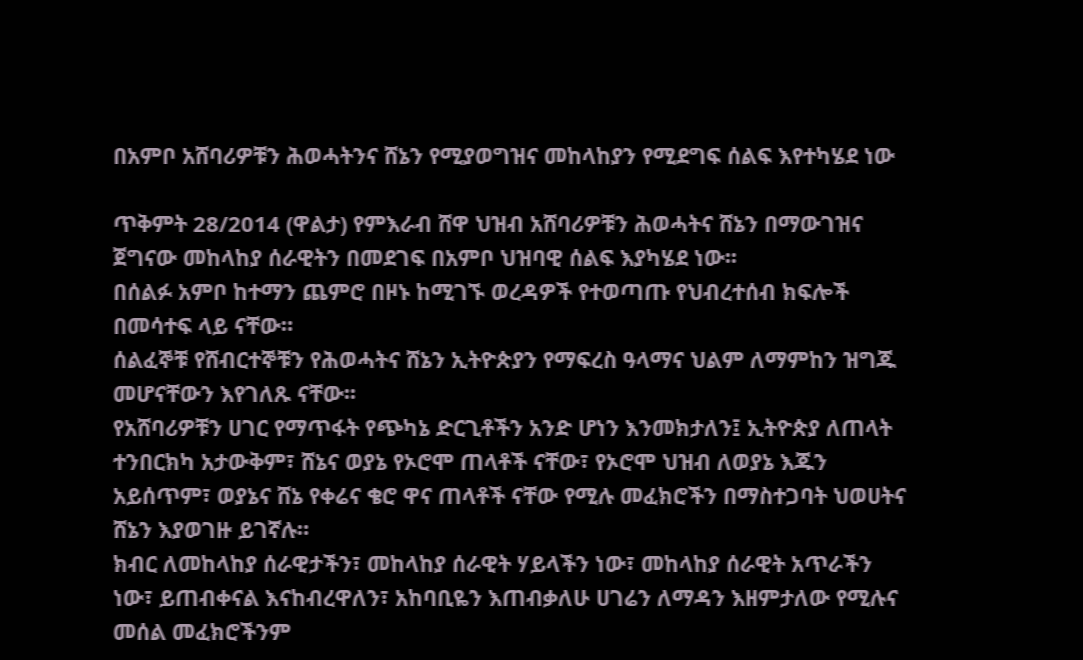በአምቦ አሸባሪዎቹን ሕወሓትንና ሸኔን የሚያወግዝና መከላከያን የሚደግፍ ሰልፍ እየተካሄደ ነው

ጥቅምት 28/2014 (ዋልታ) የምእራብ ሸዋ ህዝብ አሸባሪዎቹን ሕወሓትና ሸኔን በማውገዝና ጀግናው መከላከያ ሰራዊትን በመደገፍ በአምቦ ህዝባዊ ሰልፍ እያካሄደ ነው፡፡
በሰልፉ አምቦ ከተማን ጨምሮ በዞኑ ከሚገኙ ወረዳዎች የተወጣጡ የህብረተሰብ ክፍሎች በመሳተፍ ላይ ናቸው።
ሰልፈኞቹ የሸብርተኞቹን የሕወሓትና ሸኔን ኢትዮጵያን የማፍረስ ዓላማና ህልም ለማምከን ዝግጁ መሆናቸውን እየገለጹ ናቸው፡፡
የአሸባሪዎቹን ሀገር የማጥፋት የጭካኔ ድርጊቶችን አንድ ሆነን እንመክታለን፤ ኢትዮጵያ ለጠላት ተንበርክካ አታውቅም፣ ሸኔና ወያኔ የኦሮሞ ጠላቶች ናቸው፣ የኦሮሞ ህዝብ ለወያኔ እጁን አይሰጥም፣ ወያኔና ሸኔ የቀሬና ቄሮ ዋና ጠላቶች ናቸው የሚሉ መፈክሮችን በማስተጋባት ህወሀትና ሸኔን እያወገዙ ይገኛሉ።
ክብር ለመከላከያ ሰራዊታችን፣ መከላከያ ሰራዊት ሃይላችን ነው፣ መከላከያ ሰራዊት አጥራችን ነው፣ ይጠብቀናል እናከብረዋለን፣ አከባቢዬን እጠብቃለሁ ሀገሬን ለማዳን እዘምታለው የሚሉና መሰል መፈክሮችንም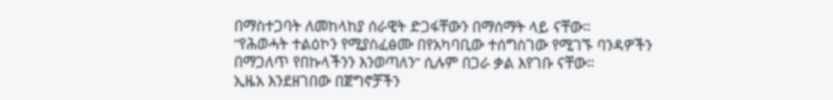በማስተጋባት ለመከላከያ ሰራዊት ድጋፋቸውን በማሰማት ላይ ናቸው።
“የሕወሓት ተልዕኮን የሚያስፈፅሙ በየአካባቢው ተሰግስገው የሚገኙ ባንዳዎችን በማጋለጥ የበኩላችንን እንወጣለን” ሲሉም በጋራ ቃል እየገቡ ናቸው።
ኢዜአ እንደዘገበው በጀግኖቻችን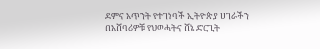ደምና አጥንት የተገነባች ኢትዮጵያ ሀገራችን በአሸባሪዎቹ የህወሓትና ሸኔ ድርጊት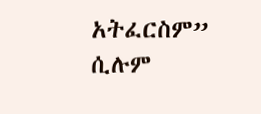አትፈርስም” ሲሉም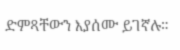ድምጻቸውን እያሰሙ ይገኛሉ።